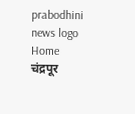prabodhini news logo
Home चंद्रपूर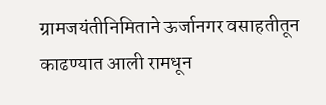ग्रामजयंतीनिमिताने ऊर्जानगर वसाहतीतून काढण्यात आली रामधून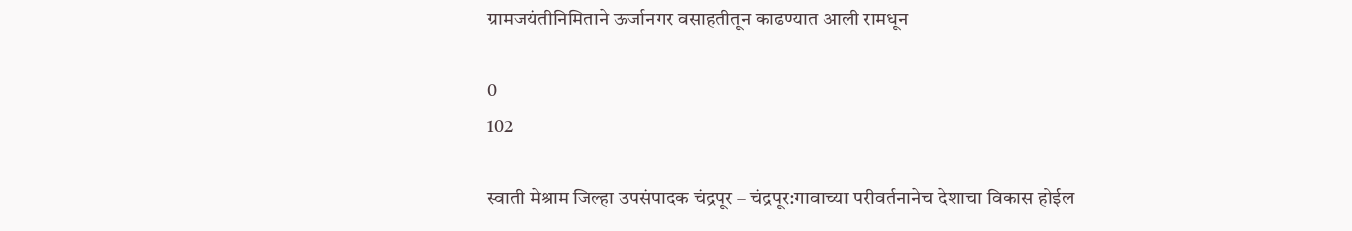ग्रामजयंतीनिमिताने ऊर्जानगर वसाहतीतून काढण्यात आली रामधून

0
102

स्वाती मेश्राम जिल्हा उपसंपादक चंद्रपूर – चंद्रपूर:गावाच्या परीवर्तनानेच देशाचा विकास होईल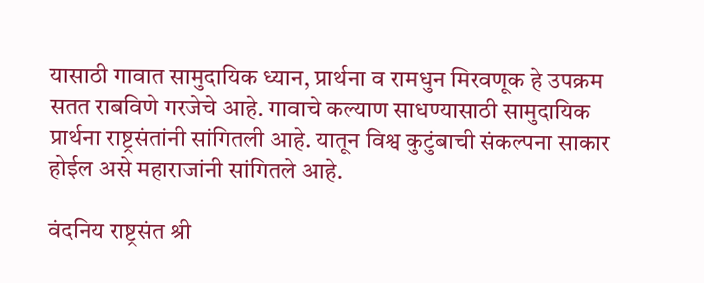यासाठी गावात सामुदायिक ध्यान, प्रार्थना व रामधुन मिरवणूक हे उपक्रम सतत राबविणे गरजेचे आहे. गावाचे कल्याण साधण्यासाठी सामुदायिक प्रार्थना राष्ट्रसंतांनी सांगितली आहे. यातून विश्व कुटुंबाची संकल्पना साकार होईल असे महाराजांनी सांगितले आहे.

वंदनिय राष्ट्रसंत श्री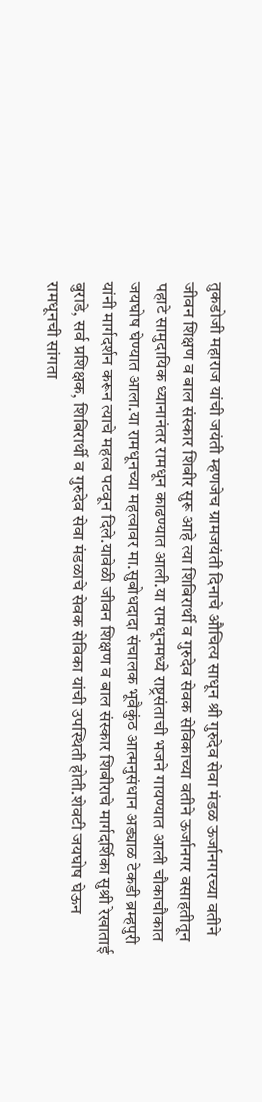तुकडोजी महाराज यांची जयंती म्हणजेच ग्रामजयंती दिनाचे औचित्य साधून श्री गुरुदेव सेवा मंडळ ऊर्जानगरच्या वतीने जीवन शिक्षण व बाल संस्कार शिबीर सुरू आहे त्या शिबिरार्थी व गुरुदेव सेवक सेविकाच्या वतीने ऊर्जानगर वसाहतीतून पहाटे सामुदायिक ध्यानानंतर रामधून काढण्यात आली.या रामधूनमध्ये राष्ट्रसंताची भजने गायण्यात आली चौकाचौकात जयघोष घेण्यात आला.या रामधूनच्या महत्वावर मा.सुबोधदादा संचालक भूवैकुंठ आत्मनुसंधान अड्याळ टेकडी ब्रम्हपुरी यांनी मार्गदर्शन करून त्याचे महत्व पटवून दिले.यावेळी जीवन शिक्षण व बाल संस्कार शिबीराचे मार्गदर्शिका सुश्री रेखाताई बुराडे, सर्व प्रशिक्षक, शिबिरार्थी व गुरुदेव सेवा मंडळाचे सेवक सेविका यांची उपस्थिती होती.शेवटी जयघोष घेऊन रामधूनची सांगता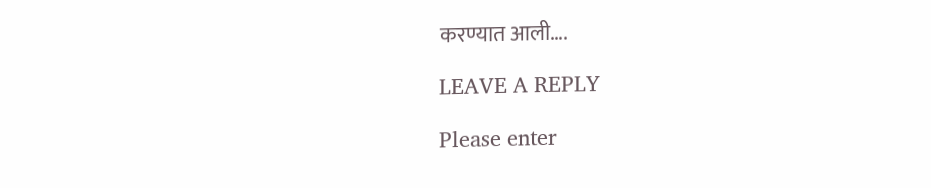करण्यात आली….

LEAVE A REPLY

Please enter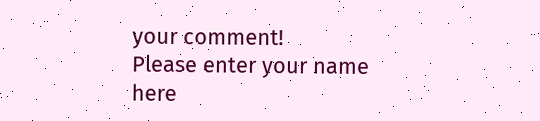your comment!
Please enter your name here